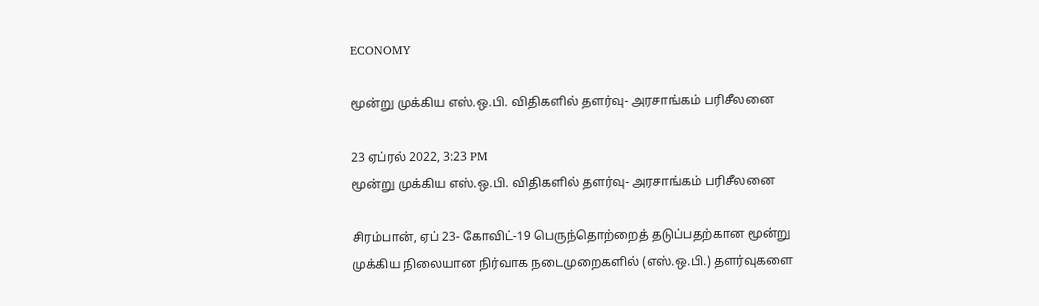ECONOMY

மூன்று முக்கிய எஸ்.ஒ.பி. விதிகளில் தளர்வு- அரசாங்கம் பரிசீலனை

23 ஏப்ரல் 2022, 3:23 PM
மூன்று முக்கிய எஸ்.ஒ.பி. விதிகளில் தளர்வு- அரசாங்கம் பரிசீலனை

சிரம்பான், ஏப் 23- கோவிட்-19 பெருந்தொற்றைத் தடுப்பதற்கான மூன்று முக்கிய நிலையான நிர்வாக நடைமுறைகளில் (எஸ்.ஒ.பி.) தளர்வுகளை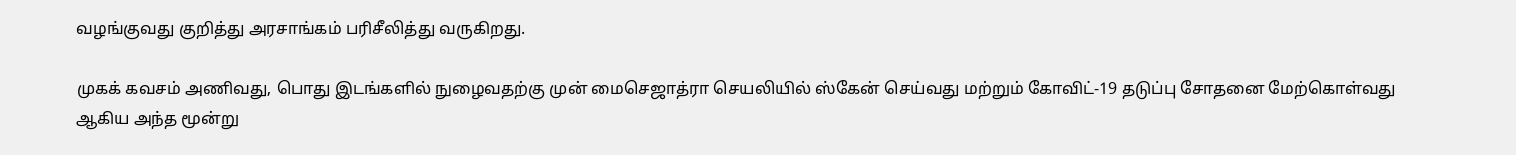வழங்குவது குறித்து அரசாங்கம் பரிசீலித்து வருகிறது.

முகக் கவசம் அணிவது, பொது இடங்களில் நுழைவதற்கு முன் மைசெஜாத்ரா செயலியில் ஸ்கேன் செய்வது மற்றும் கோவிட்-19 தடுப்பு சோதனை மேற்கொள்வது ஆகிய அந்த மூன்று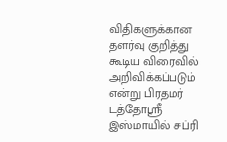விதிகளுக்கான தளர்வு குறித்து கூடிய விரைவில் அறிவிக்கப்படும் என்று பிரதமர் டத்தோஸ்ரீ இஸ்மாயில் சப்ரி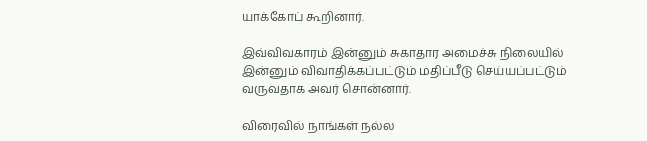யாக்கோப் கூறினார்.

இவ்விவகாரம் இன்னும் சுகாதார அமைச்சு நிலையில் இன்னும் விவாதிக்கப்பட்டும் மதிப்பீடு செய்யப்பட்டும் வருவதாக அவர் சொன்னார்.

விரைவில் நாங்கள் நல்ல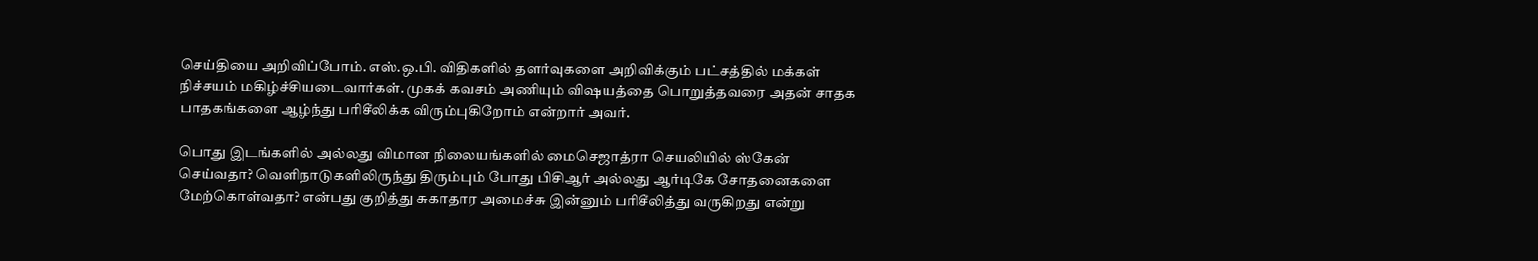செய்தியை அறிவிப்போம். எஸ்.ஒ.பி. விதிகளில் தளர்வுகளை அறிவிக்கும் பட்சத்தில் மக்கள் நிச்சயம் மகிழ்ச்சியடைவார்கள். முகக் கவசம் அணியும் விஷயத்தை பொறுத்தவரை அதன் சாதக பாதகங்களை ஆழ்ந்து பரிசீலிக்க விரும்புகிறோம் என்றார் அவர்.

பொது இடங்களில் அல்லது விமான நிலையங்களில் மைசெஜாத்ரா செயலியில் ஸ்கேன் செய்வதா? வெளிநாடுகளிலிருந்து திரும்பும் போது பிசிஆர் அல்லது ஆர்டிகே சோதனைகளை மேற்கொள்வதா? என்பது குறித்து சுகாதார அமைச்சு இன்னும் பரிசீலித்து வருகிறது என்று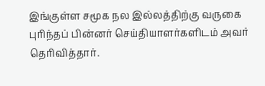இங்குள்ள சமூக நல இல்லத்திற்கு வருகை புரிந்தப் பின்னர் செய்தியாளர்களிடம் அவர் தெரிவித்தார்.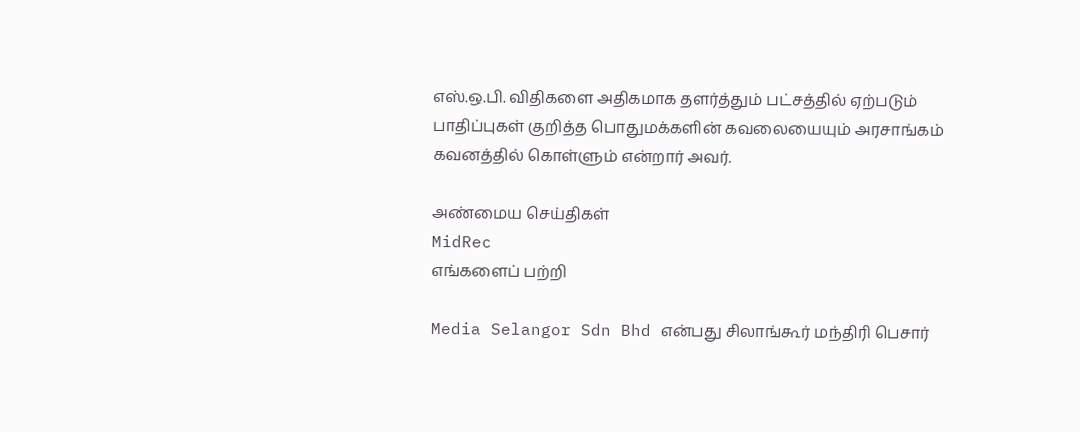எஸ்.ஒ.பி. விதிகளை அதிகமாக தளர்த்தும் பட்சத்தில் ஏற்படும் பாதிப்புகள் குறித்த பொதுமக்களின் கவலையையும் அரசாங்கம் கவனத்தில் கொள்ளும் என்றார் அவர்.

அண்மைய செய்திகள்
MidRec
எங்களைப் பற்றி

Media Selangor Sdn Bhd என்பது சிலாங்கூர் மந்திரி பெசார்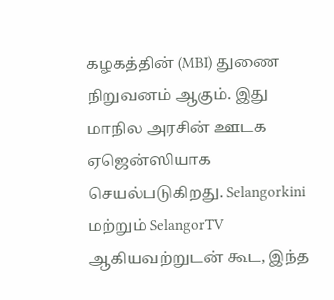கழகத்தின் (MBI) துணை நிறுவனம் ஆகும். இது மாநில அரசின் ஊடக ஏஜென்ஸியாக செயல்படுகிறது. Selangorkini மற்றும் SelangorTV ஆகியவற்றுடன் கூட, இந்த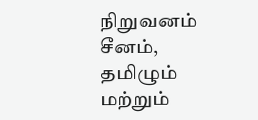நிறுவனம் சீனம், தமிழும் மற்றும்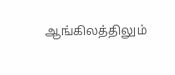ஆங்கிலத்திலும்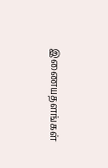இணையதளங்கள்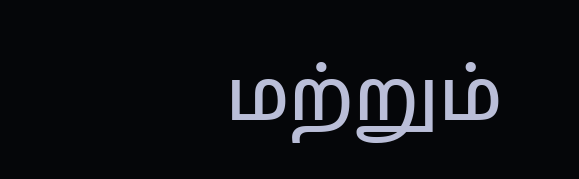மற்றும்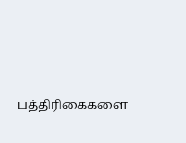பத்திரிகைகளை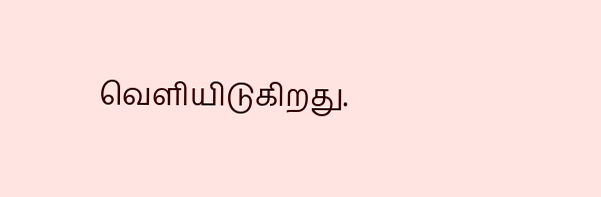வெளியிடுகிறது.